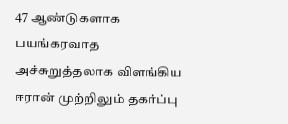47 ஆண்டுகளாக பயங்கரவாத அச்சுறுத்தலாக விளங்கிய ஈரான் முற்றிலும் தகர்ப்பு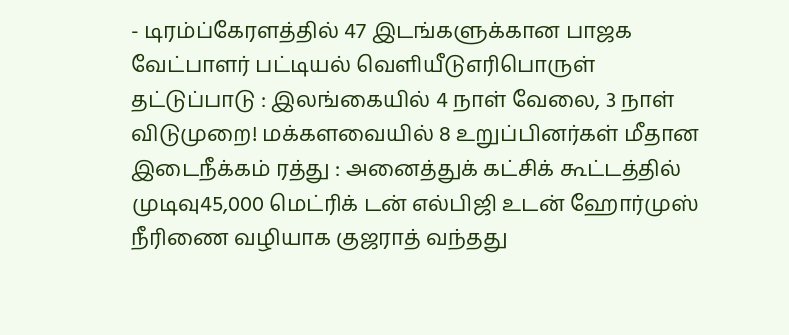- டிரம்ப்கேரளத்தில் 47 இடங்களுக்கான பாஜக வேட்பாளர் பட்டியல் வெளியீடுஎரிபொருள் தட்டுப்பாடு : இலங்கையில் 4 நாள் வேலை, 3 நாள் விடுமுறை! மக்களவையில் 8 உறுப்பினர்கள் மீதான இடைநீக்கம் ரத்து : அனைத்துக் கட்சிக் கூட்டத்தில் முடிவு45,000 மெட்ரிக் டன் எல்பிஜி உடன் ஹோர்முஸ் நீரிணை வழியாக குஜராத் வந்தது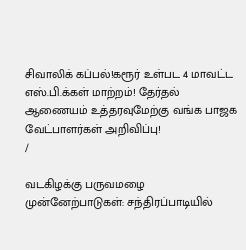சிவாலிக் கப்பல்!கரூர் உள்பட 4 மாவட்ட எஸ்.பி.க்கள் மாற்றம்! தேர்தல் ஆணையம் உத்தரவுமேற்கு வங்க பாஜக வேட்பாளர்கள் அறிவிப்பு!
/

வடகிழக்கு பருவமழை முன்னேற்பாடுகள்: சந்திரப்பாடியில்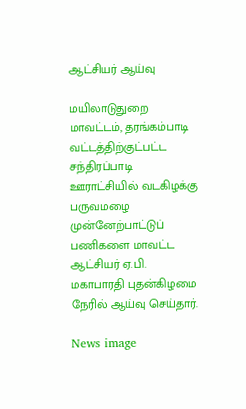ஆட்சியர் ஆய்வு

மயிலாடுதுறை மாவட்டம், தரங்கம்பாடி வட்டத்திற்குட்பட்ட சந்திரப்பாடி ஊராட்சியில் வடகிழக்கு பருவமழை முன்னேற்பாட்டுப் பணிகளை மாவட்ட ஆட்சியர் ஏ.பி. மகாபாரதி புதன்கிழமை நேரில் ஆய்வு செய்தார்.

News image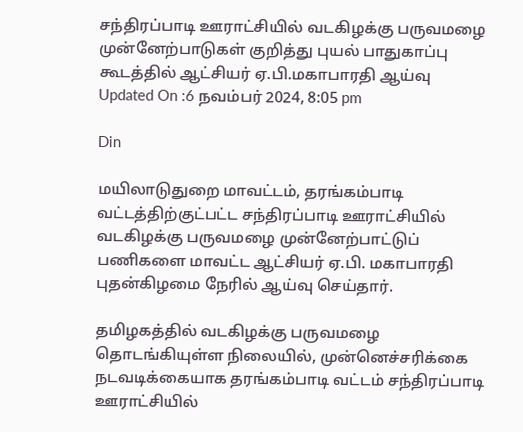சந்திரப்பாடி ஊராட்சியில் வடகிழக்கு பருவமழை முன்னேற்பாடுகள் குறித்து புயல் பாதுகாப்பு கூடத்தில் ஆட்சியர் ஏ.பி.மகாபாரதி ஆய்வு
Updated On :6 நவம்பர் 2024, 8:05 pm

Din

மயிலாடுதுறை மாவட்டம், தரங்கம்பாடி வட்டத்திற்குட்பட்ட சந்திரப்பாடி ஊராட்சியில் வடகிழக்கு பருவமழை முன்னேற்பாட்டுப் பணிகளை மாவட்ட ஆட்சியர் ஏ.பி. மகாபாரதி புதன்கிழமை நேரில் ஆய்வு செய்தார்.

தமிழகத்தில் வடகிழக்கு பருவமழை தொடங்கியுள்ள நிலையில், முன்னெச்சரிக்கை நடவடிக்கையாக தரங்கம்பாடி வட்டம் சந்திரப்பாடி ஊராட்சியில்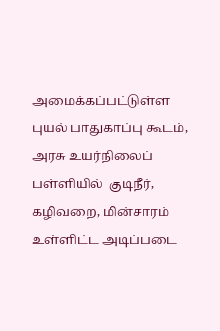அமைக்கப்பட்டுள்ள புயல் பாதுகாப்பு கூடம், அரசு உயர்நிலைப் பள்ளியில்  குடிநீர், கழிவறை, மின்சாரம் உள்ளிட்ட அடிப்படை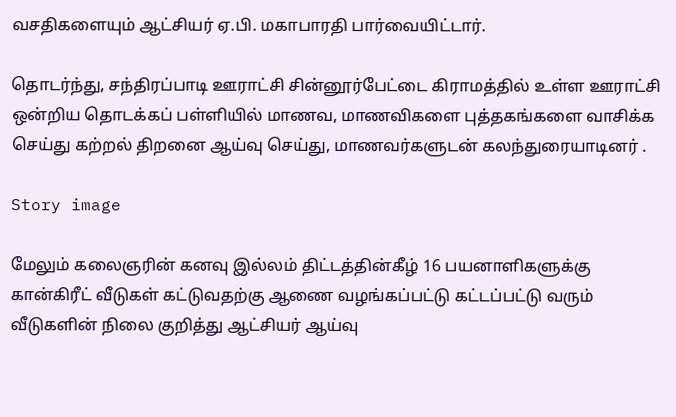வசதிகளையும் ஆட்சியர் ஏ.பி. மகாபாரதி பார்வையிட்டார்.

தொடர்ந்து, சந்திரப்பாடி ஊராட்சி சின்னூர்பேட்டை கிராமத்தில் உள்ள ஊராட்சி ஒன்றிய தொடக்கப் பள்ளியில் மாணவ, மாணவிகளை புத்தகங்களை வாசிக்க செய்து கற்றல் திறனை ஆய்வு செய்து, மாணவர்களுடன் கலந்துரையாடினர் .

Story image

மேலும் கலைஞரின் கனவு இல்லம் திட்டத்தின்கீழ் 16 பயனாளிகளுக்கு கான்கிரீட் வீடுகள் கட்டுவதற்கு ஆணை வழங்கப்பட்டு கட்டப்பட்டு வரும் வீடுகளின் நிலை குறித்து ஆட்சியர் ஆய்வு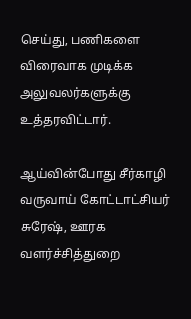செய்து, பணிகளை விரைவாக முடிக்க அலுவலர்களுக்கு உத்தரவிட்டார்.

ஆய்வின்போது சீர்காழி வருவாய் கோட்டாட்சியர் சுரேஷ், ஊரக வளர்ச்சித்துறை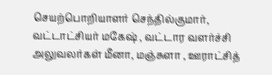செயற்பொறியாளர் செந்தில்குமார், வட்டாட்சியர் மகேஷ் , வட்டார வளர்ச்சி அலுவலர்கள் மீனா, மஞ்சுளா , ஊராட்சித்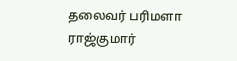தலைவர் பரிமளா ராஜ்குமார்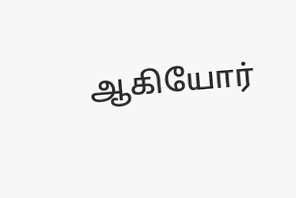ஆகியோர்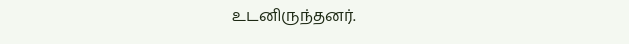உடனிருந்தனர்.